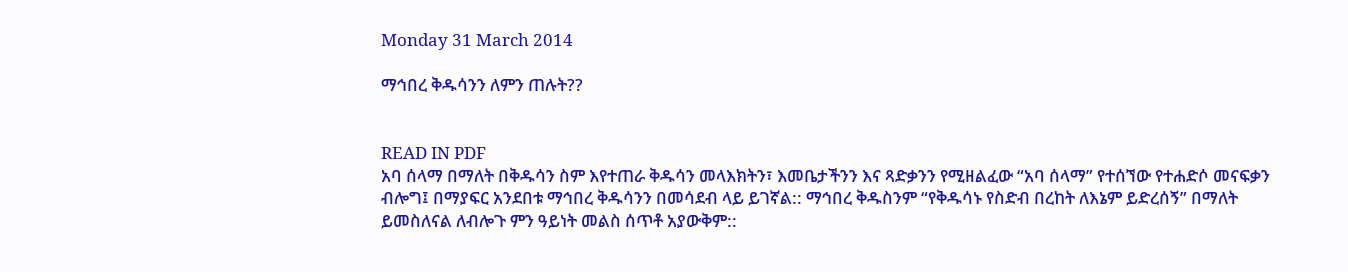Monday 31 March 2014

ማኅበረ ቅዱሳንን ለምን ጠሉት??


READ IN PDF
አባ ሰላማ በማለት በቅዱሳን ስም እየተጠራ ቅዱሳን መላእክትን፣ እመቤታችንን እና ጻድቃንን የሚዘልፈው “አባ ሰላማ” የተሰኘው የተሐድሶ መናፍቃን ብሎግ፤ በማያፍር አንደበቱ ማኅበረ ቅዱሳንን በመሳደብ ላይ ይገኛል:: ማኅበረ ቅዱስንም “የቅዱሳኑ የስድብ በረከት ለእኔም ይድረሰኝ” በማለት ይመስለናል ለብሎጉ ምን ዓይነት መልስ ሰጥቶ አያውቅም::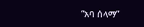“አባ ሰላማ”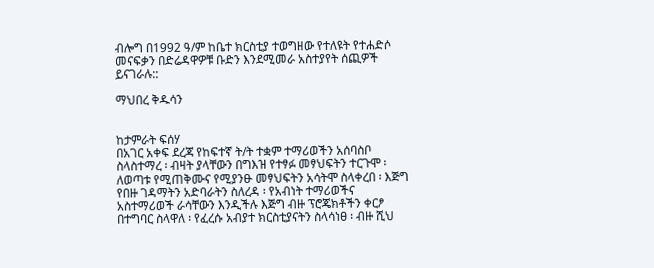ብሎግ በ1992 ዓ/ም ከቤተ ክርስቲያ ተወግዘው የተለዩት የተሐድሶ መናፍቃን በድሬዳዋዎቹ ቡድን እንደሚመራ አስተያየት ሰጪዎች ይናገራሉ::

ማህበረ ቅዱሳን


ከታምራት ፍሰሃ
በአገር አቀፍ ደረጃ የከፍተኛ ት/ት ተቋም ተማሪወችን አሰባስቦ ስላስተማረ ፡ ብዛት ያላቸውን በግእዝ የተፃፉ መፃህፍትን ተርጉሞ ፡ ለወጣቱ የሚጠቅሙና የሚያንፁ መፃህፍትን አሳትሞ ስላቀረበ ፡ እጅግ የበዙ ገዳማትን አድባራትን ስለረዳ ፡ የአብነት ተማሪወችና አስተማሪወች ራሳቸውን እንዲችሉ እጅግ ብዙ ፕሮጄክቶችን ቀርፆ በተግባር ስላዋለ ፡ የፈረሱ አብያተ ክርስቲያናትን ስላሳነፀ ፡ ብዙ ሺህ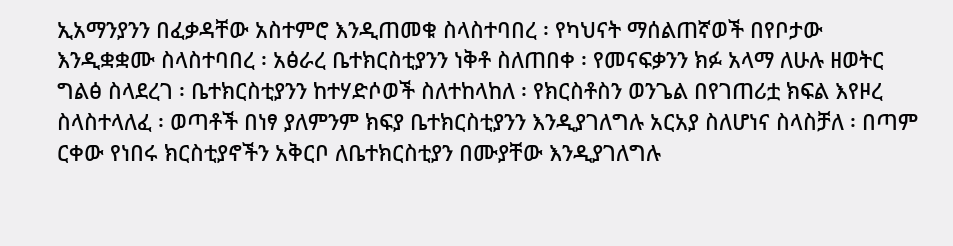ኢአማንያንን በፈቃዳቸው አስተምሮ እንዲጠመቁ ስላስተባበረ ፡ የካህናት ማሰልጠኛወች በየቦታው እንዲቋቋሙ ስላስተባበረ ፡ አፅራረ ቤተክርስቲያንን ነቅቶ ስለጠበቀ ፡ የመናፍቃንን ክፉ አላማ ለሁሉ ዘወትር ግልፅ ስላደረገ ፡ ቤተክርስቲያንን ከተሃድሶወች ስለተከላከለ ፡ የክርስቶስን ወንጌል በየገጠሪቷ ክፍል እየዞረ ስላስተላለፈ ፡ ወጣቶች በነፃ ያለምንም ክፍያ ቤተክርስቲያንን እንዲያገለግሉ አርአያ ስለሆነና ስላስቻለ ፡ በጣም ርቀው የነበሩ ክርስቲያኖችን አቅርቦ ለቤተክርስቲያን በሙያቸው እንዲያገለግሉ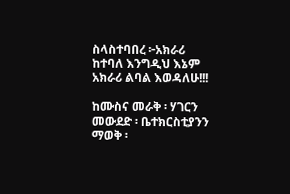ስላስተባበረ ፦አክራሪ ከተባለ እንግዲህ እኔም አክራሪ ልባል እወዳለሁ!!!

ከሙስና መራቅ ፡ ሃገርን መውደድ ፡ ቤተክርስቲያንን ማወቅ ፡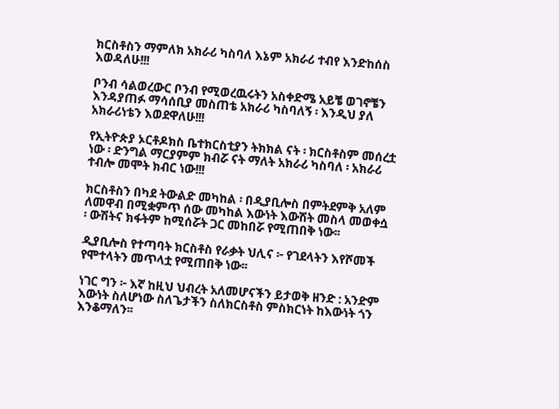ክርስቶስን ማምለክ አክራሪ ካስባለ እኔም አክራሪ ተብየ እንድከሰስ እወዳለሁ!!!

ቦንብ ሳልወረውር ቦንብ የሚወረዉሩትን አስቀድሜ አይቼ ወገኖቼን እንዳያጠፉ ማሳሰቢያ መስጠቴ አክራሪ ካስባለኝ ፡ እንዲህ ያለ አክራሪነቴን እወደዋለሁ!!!

የኢትዮጵያ ኦርቶዶክስ ቤተክርስቲያን ትክክል ናት ፡ ክርስቶስም መሰረቷ ነው ፡ ድንግል ማርያምም ክብሯ ናት ማለት አክራሪ ካስባለ ፡ አክራሪ ተብሎ መሞት ክብር ነው!!!

ክርስቶስን በካደ ትውልድ መካከል ፡ በዲያቢሎስ በምትደምቅ አለም ለመዋብ በሚቋምጥ ሰው መካከል እውነት እውሽት መስላ መወቀሷ ፡ ውሽትና ክፋትም ከሚሰሯት ጋር መከበሯ የሚጠበቅ ነው፡፡

ዲያቢሎስ የተጣባት ክርስቶስ የራቃት ህሊና ፦ የገደላትን እየሾመች የሞተላትን መጥላቷ የሚጠበቅ ነው፡፡

ነገር ግን ፦ እኛ ከዚህ ህብረት አለመሆናችን ይታወቅ ዘንድ : አንድም እውነት ስለሆነው ስለጌታችን ስለክርስቶስ ምስክርነት ከእውነት ጎን እንቆማለን፡፡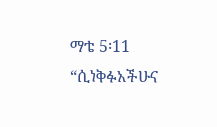ማቴ 5፡11 “ሲነቅፉአችሁና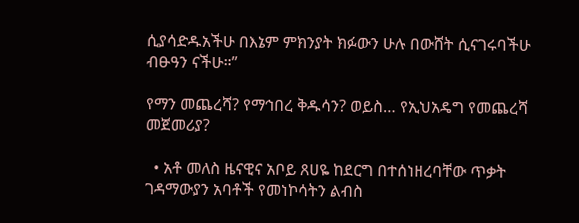ሲያሳድዱአችሁ በእኔም ምክንያት ክፉውን ሁሉ በውሸት ሲናገሩባችሁ ብፁዓን ናችሁ።”

የማን መጨረሻ? የማኅበረ ቅዱሳን? ወይስ… የኢህአዴግ የመጨረሻ መጀመሪያ?

  • አቶ መለስ ዜናዊና አቦይ ጸሀዬ ከደርግ በተሰነዘረባቸው ጥቃት ገዳማውያን አባቶች የመነኮሳትን ልብስ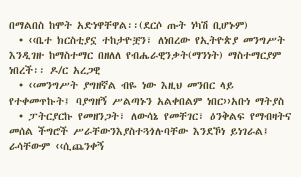በማልበስ ከሞት አድነዋቸዋል፡፡(ደርሶ ጡት ነካሽ ቢሆኑም)
  • ‹‹ቤተ ክርስቲያኗ ተከታዮቿን፣ ለነበረው የኢትዮጵያ መንግሥት እንዲገዙ ከማስተማር በዘለለ የብሔራዊንቃት(ማንነት) ማስተማርያም ነበረች፡፡ ዶ/ር አረጋዊ
  • ‹‹መንግሥት ያግዘኛል ብዬ ነው እዚህ መንበር ላይ የተቀመጥኩት፤ ባያግዘኝ ሥልጣኑን አልቀበልም ነበር››አቡነ ማትያስ
  • ፓትርያርኩ የመዘንጋት፣ ለውሳኔ የመቸገር፣ ዕንቅልፍ የማብዛትና መሰል ችግሮች ሥራቸውንእያስተጓጎሉባቸው እንደኾነ ይነገራል፤ ራሳቸውም ‹‹ሲጨንቀኝ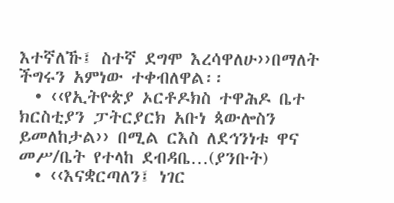እተኛለኹ፤ ስተኛ ደግሞ እረሳዋለሁ››በማለት ችግሩን አምነው ተቀብለዋል፡፡
  • ‹‹የኢትዮጵያ ኦርቶዶክስ ተዋሕዶ ቤተ ክርስቲያን ፓትርያርክ አቡነ ጳውሎስን ይመለከታል›› በሚል ርእስ ለደኅንነቱ ዋና መሥ/ቤት የተላከ ደብዳቤ…(ያንቡት)
  • ‹‹እናቋርጣለን፤ ነገር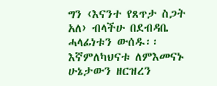ግን ‹እናንተ የጸጥታ ስጋት አለ› ብላችሁ በደብዳቤ ሓላፊነቱን ውሰዱ፡፡ እኛምለካህናቱ ለምእመናኑ ሁኔታውን ዘርዝረን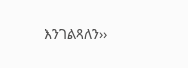እንገልጻለን››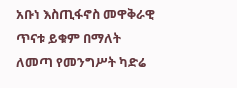አቡነ እስጢፋኖስ መዋቅራዊ ጥናቱ ይቁም በማለት ለመጣ የመንግሥት ካድሬ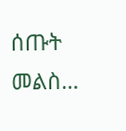ሰጡት መልስ…